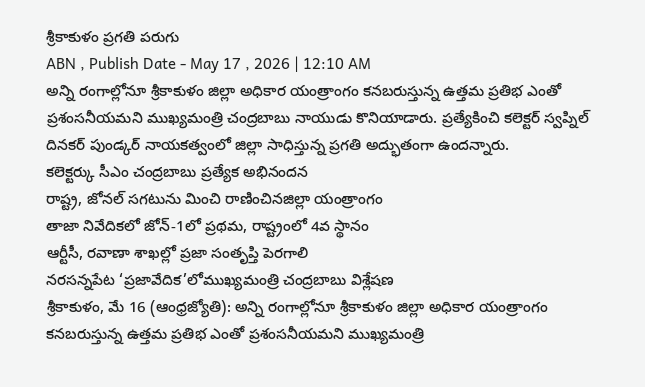శ్రీకాకుళం ప్రగతి పరుగు
ABN , Publish Date - May 17 , 2026 | 12:10 AM
అన్ని రంగాల్లోనూ శ్రీకాకుళం జిల్లా అధికార యంత్రాంగం కనబరుస్తున్న ఉత్తమ ప్రతిభ ఎంతో ప్రశంసనీయమని ముఖ్యమంత్రి చంద్రబాబు నాయుడు కొనియాడారు. ప్రత్యేకించి కలెక్టర్ స్వప్నిల్ దినకర్ పుండ్కర్ నాయకత్వంలో జిల్లా సాధిస్తున్న ప్రగతి అద్భుతంగా ఉందన్నారు.
కలెక్టర్కు సీఎం చంద్రబాబు ప్రత్యేక అభినందన
రాష్ట్ర, జోనల్ సగటును మించి రాణించినజిల్లా యంత్రాంగం
తాజా నివేదికలో జోన్-1లో ప్రథమ, రాష్ట్రంలో 4వ స్థానం
ఆర్టీసీ, రవాణా శాఖల్లో ప్రజా సంతృప్తి పెరగాలి
నరసన్నపేట ‘ప్రజావేదిక’లోముఖ్యమంత్రి చంద్రబాబు విశ్లేషణ
శ్రీకాకుళం, మే 16 (ఆంధ్రజ్యోతి): అన్ని రంగాల్లోనూ శ్రీకాకుళం జిల్లా అధికార యంత్రాంగం కనబరుస్తున్న ఉత్తమ ప్రతిభ ఎంతో ప్రశంసనీయమని ముఖ్యమంత్రి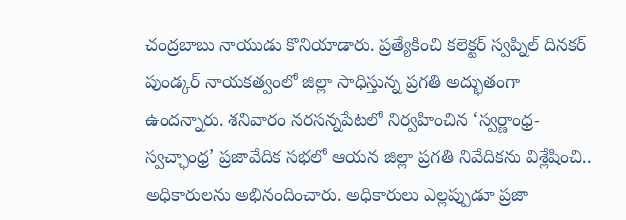చంద్రబాబు నాయుడు కొనియాడారు. ప్రత్యేకించి కలెక్టర్ స్వప్నిల్ దినకర్ పుండ్కర్ నాయకత్వంలో జిల్లా సాధిస్తున్న ప్రగతి అద్భుతంగా ఉందన్నారు. శనివారం నరసన్నపేటలో నిర్వహించిన ‘స్వర్ణాంధ్ర-స్వచ్ఛాంధ్ర’ ప్రజావేదిక సభలో ఆయన జిల్లా ప్రగతి నివేదికను విశ్లేషించి.. అధికారులను అభినందించారు. అధికారులు ఎల్లప్పుడూ ప్రజా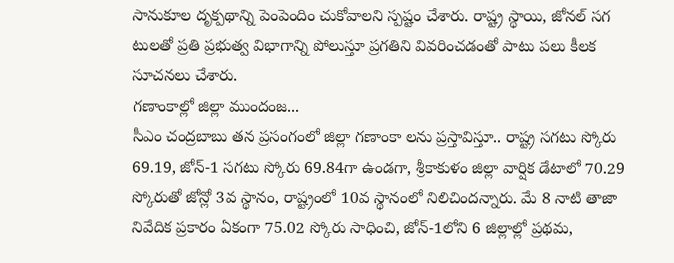సానుకూల దృక్పథాన్ని పెంపెందిం చుకోవాలని స్పష్టం చేశారు. రాష్ట్ర స్థాయి, జోనల్ సగ టులతో ప్రతి ప్రభుత్వ విభాగాన్ని పోలుస్తూ ప్రగతిని వివరించడంతో పాటు పలు కీలక సూచనలు చేశారు.
గణాంకాల్లో జిల్లా ముందంజ...
సీఎం చంద్రబాబు తన ప్రసంగంలో జిల్లా గణాంకా లను ప్రస్తావిస్తూ.. రాష్ట్ర సగటు స్కోరు 69.19, జోన్-1 సగటు స్కోరు 69.84గా ఉండగా, శ్రీకాకుళం జిల్లా వార్షిక డేటాలో 70.29 స్కోరుతో జోన్లో 3వ స్థానం, రాష్ట్రంలో 10వ స్థానంలో నిలిచిందన్నారు. మే 8 నాటి తాజా నివేదిక ప్రకారం ఏకంగా 75.02 స్కోరు సాధించి, జోన్-1లోని 6 జిల్లాల్లో ప్రథమ,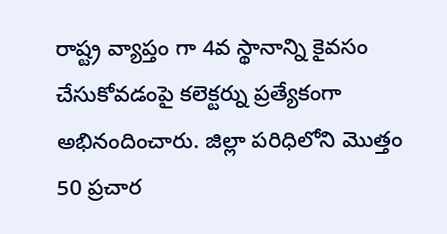రాష్ట్ర వ్యాప్తం గా 4వ స్థానాన్ని కైవసం చేసుకోవడంపై కలెక్టర్ను ప్రత్యేకంగా అభినందించారు. జిల్లా పరిధిలోని మొత్తం 50 ప్రచార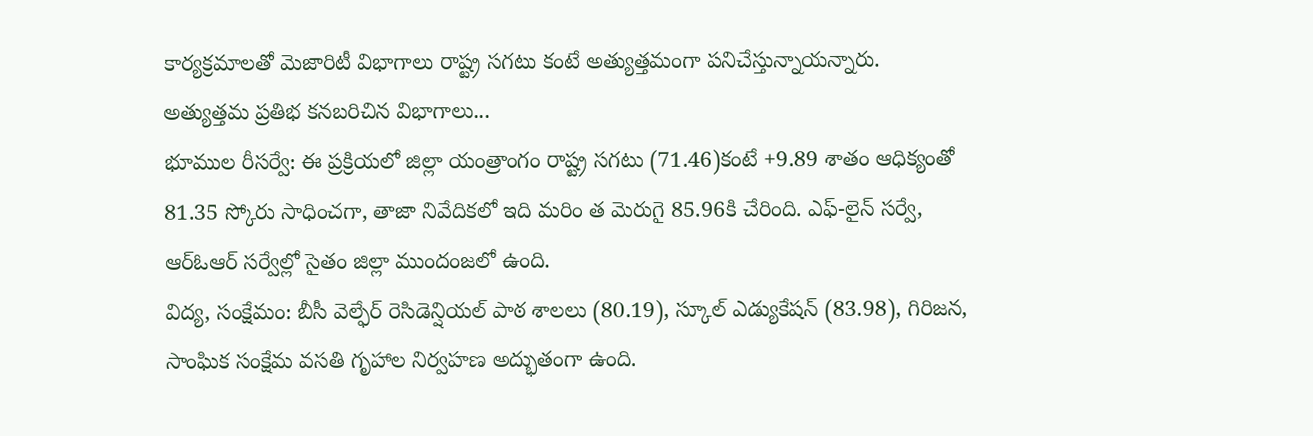కార్యక్రమాలతో మెజారిటీ విభాగాలు రాష్ట్ర సగటు కంటే అత్యుత్తమంగా పనిచేస్తున్నాయన్నారు.
అత్యుత్తమ ప్రతిభ కనబరిచిన విభాగాలు...
భూముల రీసర్వే: ఈ ప్రక్రియలో జిల్లా యంత్రాంగం రాష్ట్ర సగటు (71.46)కంటే +9.89 శాతం ఆధిక్యంతో 81.35 స్కోరు సాధించగా, తాజా నివేదికలో ఇది మరిం త మెరుగై 85.96కి చేరింది. ఎఫ్-లైన్ సర్వే, ఆర్ఓఆర్ సర్వేల్లో సైతం జిల్లా ముందంజలో ఉంది.
విద్య, సంక్షేమం: బీసీ వెల్ఫేర్ రెసిడెన్షియల్ పాఠ శాలలు (80.19), స్కూల్ ఎడ్యుకేషన్ (83.98), గిరిజన, సాంఘిక సంక్షేమ వసతి గృహాల నిర్వహణ అద్భుతంగా ఉంది.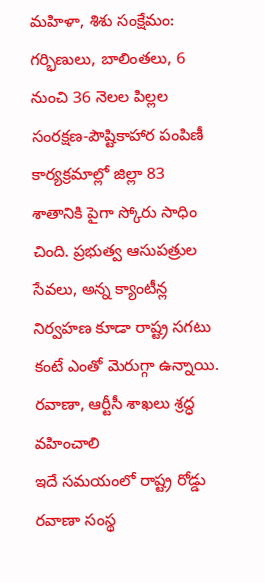మహిళా, శిశు సంక్షేమం: గర్భిణులు, బాలింతలు, 6 నుంచి 36 నెలల పిల్లల సంరక్షణ-పౌష్టికాహార పంపిణీ కార్యక్రమాల్లో జిల్లా 83 శాతానికి పైగా స్కోరు సాధిం చింది. ప్రభుత్వ ఆసుపత్రుల సేవలు, అన్న క్యాంటీన్ల నిర్వహణ కూడా రాష్ట్ర సగటు కంటే ఎంతో మెరుగ్గా ఉన్నాయి.
రవాణా, ఆర్టీసీ శాఖలు శ్రద్ధ వహించాలి
ఇదే సమయంలో రాష్ట్ర రోడ్డు రవాణా సంస్థ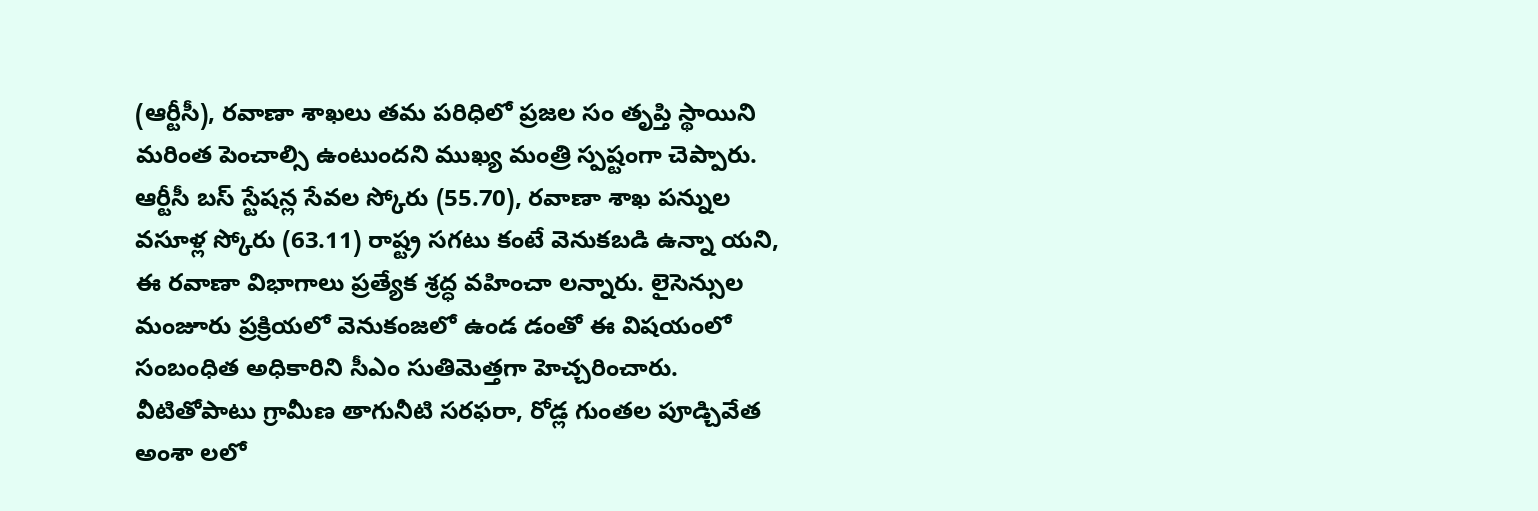(ఆర్టీసీ), రవాణా శాఖలు తమ పరిధిలో ప్రజల సం తృప్తి స్థాయిని మరింత పెంచాల్సి ఉంటుందని ముఖ్య మంత్రి స్పష్టంగా చెప్పారు. ఆర్టీసీ బస్ స్టేషన్ల సేవల స్కోరు (55.70), రవాణా శాఖ పన్నుల వసూళ్ల స్కోరు (63.11) రాష్ట్ర సగటు కంటే వెనుకబడి ఉన్నా యని, ఈ రవాణా విభాగాలు ప్రత్యేక శ్రద్ధ వహించా లన్నారు. లైసెన్సుల మంజూరు ప్రక్రియలో వెనుకంజలో ఉండ డంతో ఈ విషయంలో సంబంధిత అధికారిని సీఎం సుతిమెత్తగా హెచ్చరించారు. వీటితోపాటు గ్రామీణ తాగునీటి సరఫరా, రోడ్ల గుంతల పూడ్చివేత అంశా లలో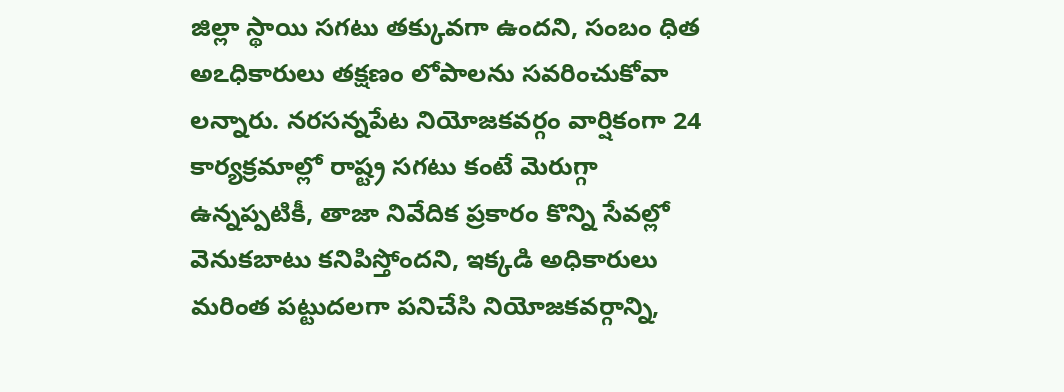జిల్లా స్థాయి సగటు తక్కువగా ఉందని, సంబం ధిత అఽధికారులు తక్షణం లోపాలను సవరించుకోవా లన్నారు. నరసన్నపేట నియోజకవర్గం వార్షికంగా 24 కార్యక్రమాల్లో రాష్ట్ర సగటు కంటే మెరుగ్గా ఉన్నప్పటికీ, తాజా నివేదిక ప్రకారం కొన్ని సేవల్లో వెనుకబాటు కనిపిస్తోందని, ఇక్కడి అధికారులు మరింత పట్టుదలగా పనిచేసి నియోజకవర్గాన్ని,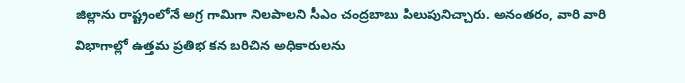జిల్లాను రాష్ట్రంలోనే అగ్ర గామిగా నిలపాలని సీఎం చంద్రబాబు పిలుపునిచ్చారు. అనంతరం, వారి వారి విభాగాల్లో ఉత్తమ ప్రతిభ కన బరిచిన అధికారులను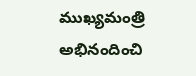ముఖ్యమంత్రి అభినందించి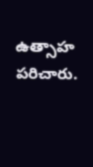ఉత్సాహ పరిచారు.